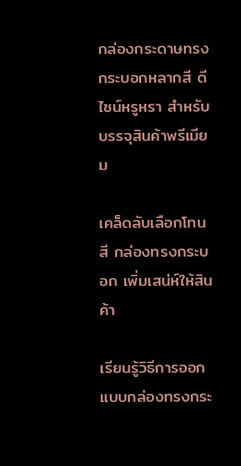กล่องกระดาษทรงกระบอกหลากสี ดีไซน์หรูหรา สำหรับบรรจุสินค้าพรีเมียม

เคล็ดลับเลือกโทนสี กล่องทรงกระบอก เพิ่มเสน่ห์ให้สินค้า

เรียนรู้วิธีการออกแบบกล่องทรงกระ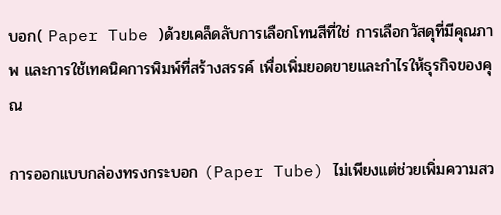บอก( Paper Tube )ด้วยเคล็ดลับการเลือกโทนสีที่ใช่ การเลือกวัสดุที่มีคุณภาพ และการใช้เทคนิคการพิมพ์ที่สร้างสรรค์ เพื่อเพิ่มยอดขายและกำไรให้ธุรกิจของคุณ

การออกแบบกล่องทรงกระบอก (Paper Tube) ไม่เพียงแต่ช่วยเพิ่มความสว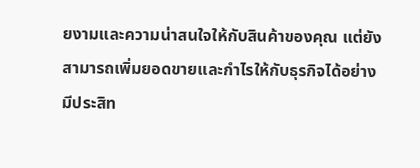ยงามและความน่าสนใจให้กับสินค้าของคุณ แต่ยังสามารถเพิ่มยอดขายและกำไรให้กับธุรกิจได้อย่างมีประสิท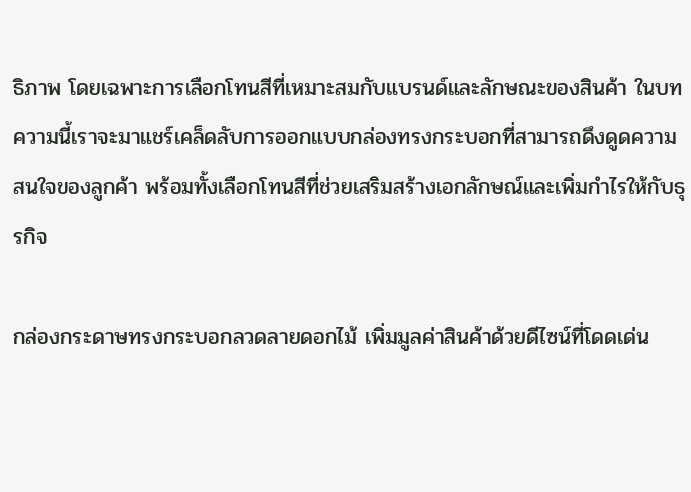ธิภาพ โดยเฉพาะการเลือกโทนสีที่เหมาะสมกับแบรนด์และลักษณะของสินค้า ในบทความนี้เราจะมาแชร์เคล็ดลับการออกแบบกล่องทรงกระบอกที่สามารถดึงดูดความสนใจของลูกค้า พร้อมทั้งเลือกโทนสีที่ช่วยเสริมสร้างเอกลักษณ์และเพิ่มกำไรให้กับธุรกิจ

กล่องกระดาษทรงกระบอกลวดลายดอกไม้ เพิ่มมูลค่าสินค้าด้วยดีไซน์ที่โดดเด่น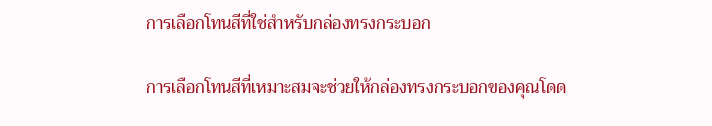การเลือกโทนสีที่ใช่สำหรับกล่องทรงกระบอก

การเลือกโทนสีที่เหมาะสมจะช่วยให้กล่องทรงกระบอกของคุณโดด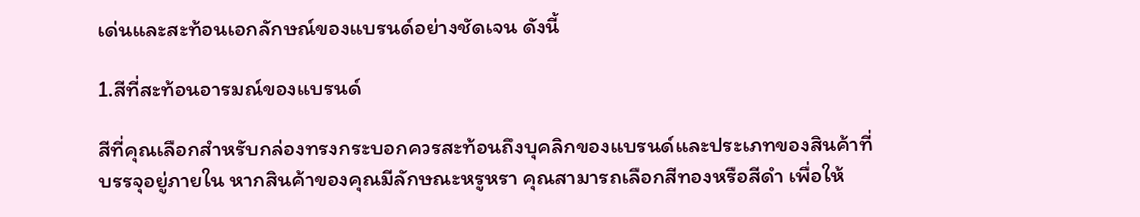เด่นและสะท้อนเอกลักษณ์ของแบรนด์อย่างชัดเจน ดังนี้

1.สีที่สะท้อนอารมณ์ของแบรนด์

สีที่คุณเลือกสำหรับกล่องทรงกระบอกควรสะท้อนถึงบุคลิกของแบรนด์และประเภทของสินค้าที่บรรจุอยู่ภายใน หากสินค้าของคุณมีลักษณะหรูหรา คุณสามารถเลือกสีทองหรือสีดำ เพื่อให้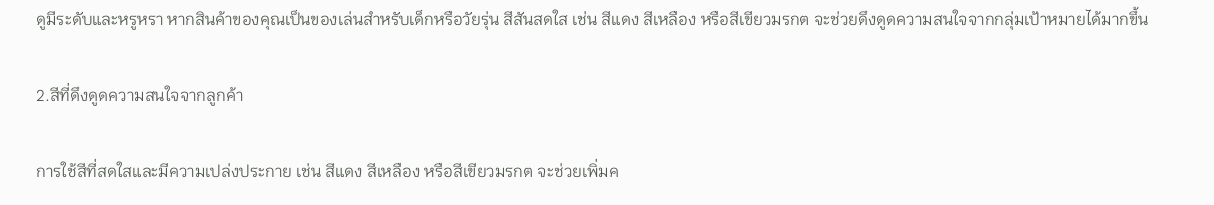ดูมีระดับและหรูหรา หากสินค้าของคุณเป็นของเล่นสำหรับเด็กหรือวัยรุ่น สีสันสดใส เช่น สีแดง สีเหลือง หรือสีเขียวมรกต จะช่วยดึงดูดความสนใจจากกลุ่มเป้าหมายได้มากขึ้น

2.สีที่ดึงดูดความสนใจจากลูกค้า

การใช้สีที่สดใสและมีความเปล่งประกาย เช่น สีแดง สีเหลือง หรือสีเขียวมรกต จะช่วยเพิ่มค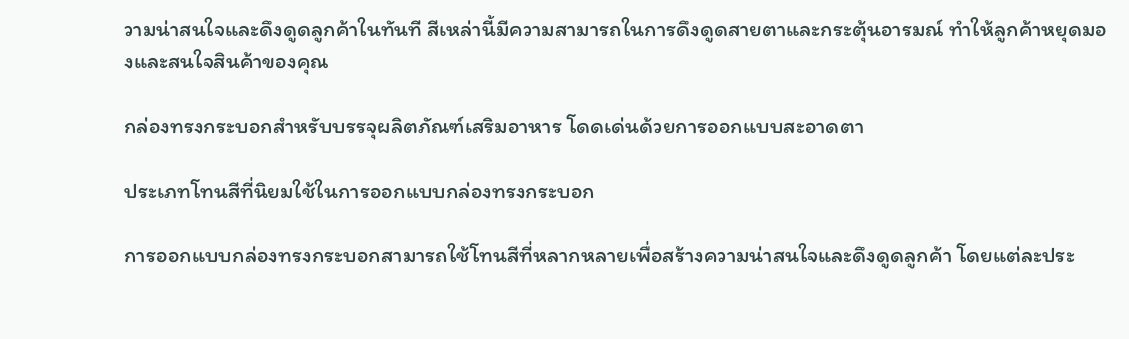วามน่าสนใจและดึงดูดลูกค้าในทันที สีเหล่านี้มีความสามารถในการดึงดูดสายตาและกระตุ้นอารมณ์ ทำให้ลูกค้าหยุดมองและสนใจสินค้าของคุณ

กล่องทรงกระบอกสำหรับบรรจุผลิตภัณฑ์เสริมอาหาร โดดเด่นด้วยการออกแบบสะอาดตา

ประเภทโทนสีที่นิยมใช้ในการออกแบบกล่องทรงกระบอก

การออกแบบกล่องทรงกระบอกสามารถใช้โทนสีที่หลากหลายเพื่อสร้างความน่าสนใจและดึงดูดลูกค้า โดยแต่ละประ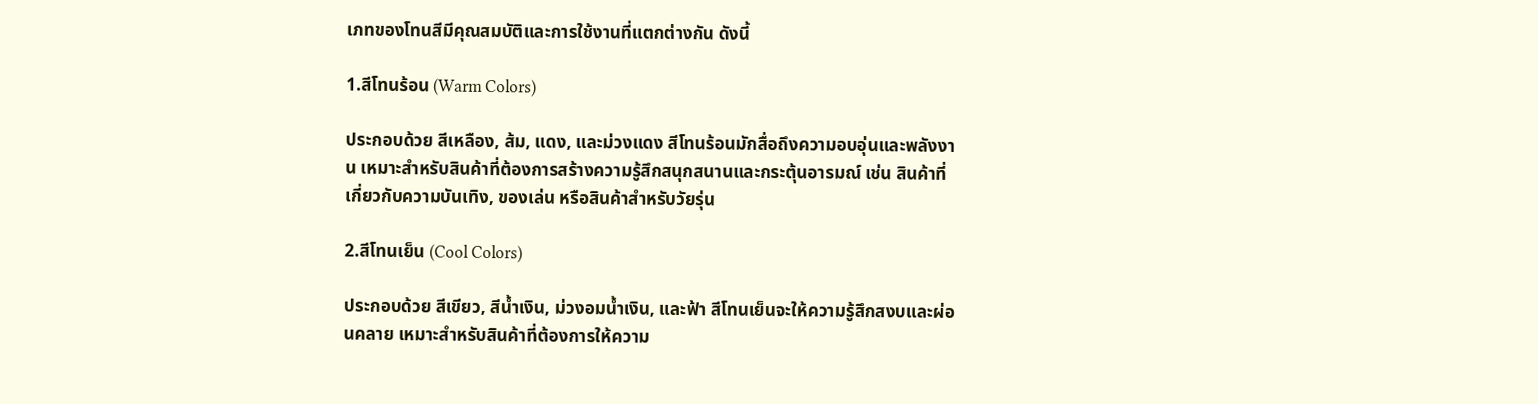เภทของโทนสีมีคุณสมบัติและการใช้งานที่แตกต่างกัน ดังนี้

1.สีโทนร้อน (Warm Colors)

ประกอบด้วย สีเหลือง, ส้ม, แดง, และม่วงแดง สีโทนร้อนมักสื่อถึงความอบอุ่นและพลังงาน เหมาะสำหรับสินค้าที่ต้องการสร้างความรู้สึกสนุกสนานและกระตุ้นอารมณ์ เช่น สินค้าที่เกี่ยวกับความบันเทิง, ของเล่น หรือสินค้าสำหรับวัยรุ่น

2.สีโทนเย็น (Cool Colors)

ประกอบด้วย สีเขียว, สีน้ำเงิน, ม่วงอมน้ำเงิน, และฟ้า สีโทนเย็นจะให้ความรู้สึกสงบและผ่อนคลาย เหมาะสำหรับสินค้าที่ต้องการให้ความ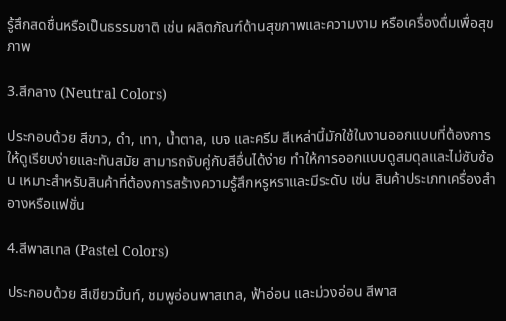รู้สึกสดชื่นหรือเป็นธรรมชาติ เช่น ผลิตภัณฑ์ด้านสุขภาพและความงาม หรือเครื่องดื่มเพื่อสุขภาพ

3.สีกลาง (Neutral Colors)

ประกอบด้วย สีขาว, ดำ, เทา, น้ำตาล, เบจ และครีม สีเหล่านี้มักใช้ในงานออกแบบที่ต้องการให้ดูเรียบง่ายและทันสมัย สามารถจับคู่กับสีอื่นได้ง่าย ทำให้การออกแบบดูสมดุลและไม่ซับซ้อน เหมาะสำหรับสินค้าที่ต้องการสร้างความรู้สึกหรูหราและมีระดับ เช่น สินค้าประเภทเครื่องสำอางหรือแฟชั่น

4.สีพาสเทล (Pastel Colors)

ประกอบด้วย สีเขียวมิ้นท์, ชมพูอ่อนพาสเทล, ฟ้าอ่อน และม่วงอ่อน สีพาส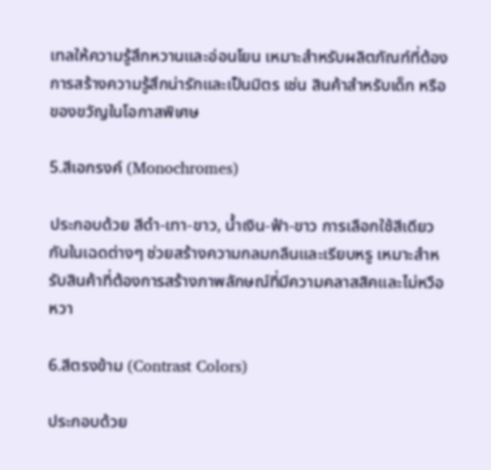เทลให้ความรู้สึกหวานและอ่อนโยน เหมาะสำหรับผลิตภัณฑ์ที่ต้องการสร้างความรู้สึกน่ารักและเป็นมิตร เช่น สินค้าสำหรับเด็ก หรือของขวัญในโอกาสพิเศษ

5.สีเอกรงค์ (Monochromes)

ประกอบด้วย สีดำ-เทา-ขาว, น้ำเงิน-ฟ้า-ขาว การเลือกใช้สีเดียวกันในเฉดต่างๆ ช่วยสร้างความกลมกลืนและเรียบหรู เหมาะสำหรับสินค้าที่ต้องการสร้างภาพลักษณ์ที่มีความคลาสสิคและไม่หวือหวา

6.สีตรงข้าม (Contrast Colors)

ประกอบด้วย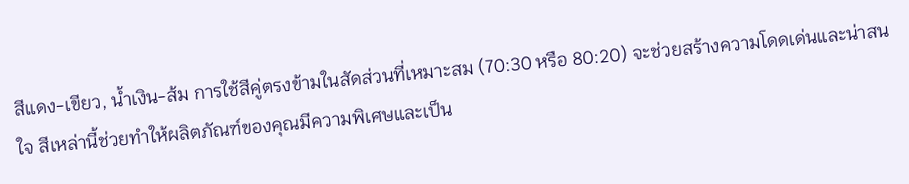สีแดง-เขียว, น้ำเงิน-ส้ม การใช้สีคู่ตรงข้ามในสัดส่วนที่เหมาะสม (70:30 หรือ 80:20) จะช่วยสร้างความโดดเด่นและน่าสนใจ สีเหล่านี้ช่วยทำให้ผลิตภัณฑ์ของคุณมีความพิเศษและเป็น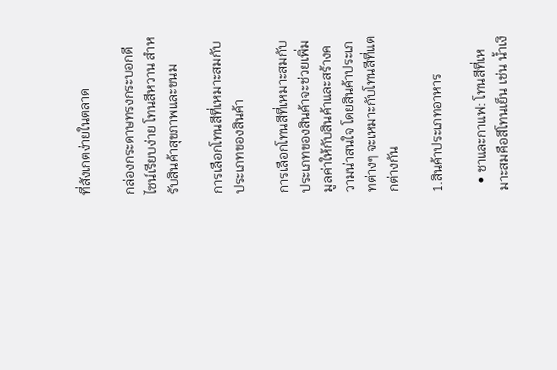ที่สังเกตง่ายในตลาด

กล่องกระดาษทรงกระบอกดีไซน์เรียบง่าย โทนสีหวาน สำหรับสินค้าสุขภาพและขนม

การเลือกโทนสีที่เหมาะสมกับประเภทของสินค้า

การเลือกโทนสีที่เหมาะสมกับประเภทของสินค้าจะช่วยเพิ่มมูลค่าให้กับสินค้าและสร้างความน่าสนใจ โดยสินค้าประเภทต่างๆ จะเหมาะกับโทนสีที่แตกต่างกัน

1.สินค้าประเภทอาหาร

  • ชาและกาแฟ: โทนสีที่เหมาะสมคือสีโทนเย็น เช่น น้ำเงิ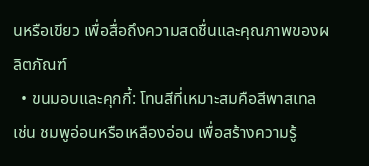นหรือเขียว เพื่อสื่อถึงความสดชื่นและคุณภาพของผลิตภัณฑ์
  • ขนมอบและคุกกี้: โทนสีที่เหมาะสมคือสีพาสเทล เช่น ชมพูอ่อนหรือเหลืองอ่อน เพื่อสร้างความรู้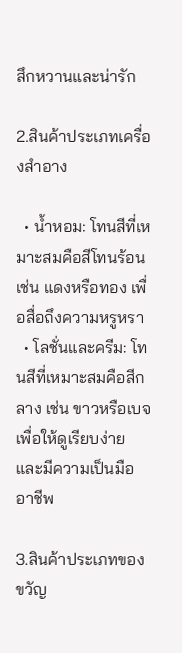สึกหวานและน่ารัก

2.สินค้าประเภทเครื่องสำอาง

  • น้ำหอม: โทนสีที่เหมาะสมคือสีโทนร้อน เช่น แดงหรือทอง เพื่อสื่อถึงความหรูหรา
  • โลชั่นและครีม: โทนสีที่เหมาะสมคือสีกลาง เช่น ขาวหรือเบจ เพื่อให้ดูเรียบง่ายและมีความเป็นมืออาชีพ

3.สินค้าประเภทของขวัญ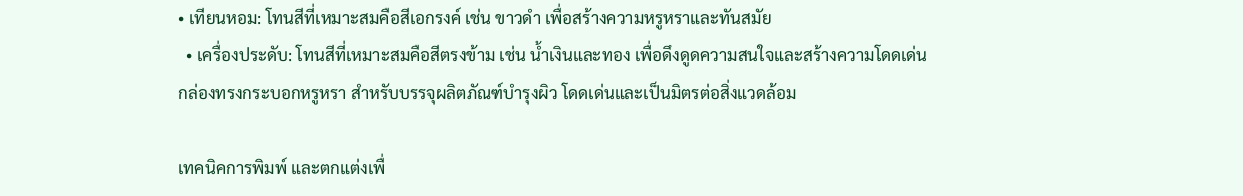• เทียนหอม: โทนสีที่เหมาะสมคือสีเอกรงค์ เช่น ขาวดำ เพื่อสร้างความหรูหราและทันสมัย
  • เครื่องประดับ: โทนสีที่เหมาะสมคือสีตรงข้าม เช่น น้ำเงินและทอง เพื่อดึงดูดความสนใจและสร้างความโดดเด่น
กล่องทรงกระบอกหรูหรา สำหรับบรรจุผลิตภัณฑ์บำรุงผิว โดดเด่นและเป็นมิตรต่อสิ่งแวดล้อม

เทคนิคการพิมพ์ และตกแต่งเพื่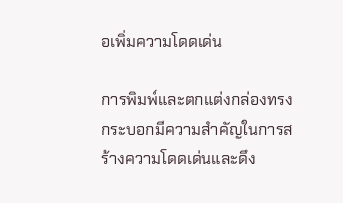อเพิ่มความโดดเด่น

การพิมพ์และตกแต่งกล่องทรงกระบอกมีความสำคัญในการสร้างความโดดเด่นและดึง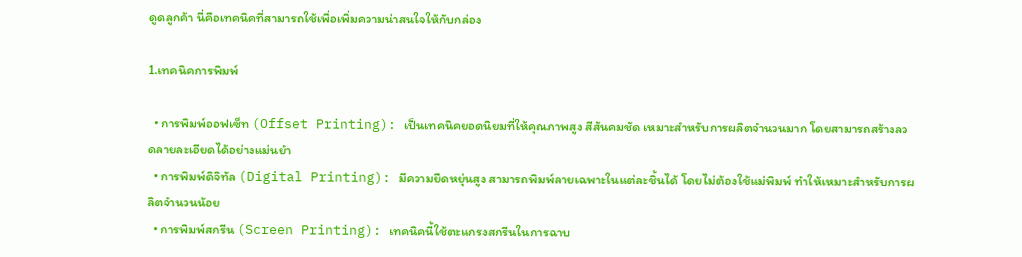ดูดลูกค้า นี่คือเทคนิคที่สามารถใช้เพื่อเพิ่มความน่าสนใจให้กับกล่อง

1.เทคนิคการพิมพ์

  • การพิมพ์ออฟเซ็ท (Offset Printing): เป็นเทคนิคยอดนิยมที่ให้คุณภาพสูง สีสันคมชัด เหมาะสำหรับการผลิตจำนวนมาก โดยสามารถสร้างลวดลายละเอียดได้อย่างแม่นยำ
  • การพิมพ์ดิจิทัล (Digital Printing): มีความยืดหยุ่นสูง สามารถพิมพ์ลายเฉพาะในแต่ละชิ้นได้ โดยไม่ต้องใช้แม่พิมพ์ ทำให้เหมาะสำหรับการผลิตจำนวนน้อย
  • การพิมพ์สกรีน (Screen Printing): เทคนิคนี้ใช้ตะแกรงสกรีนในการฉาบ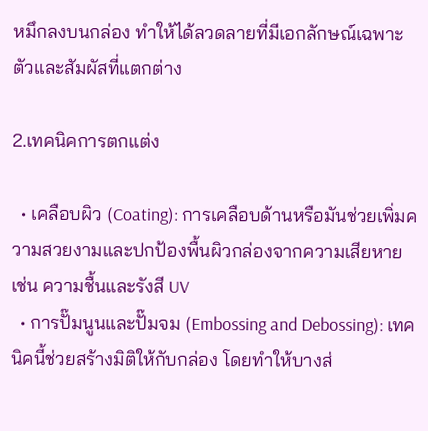หมึกลงบนกล่อง ทำให้ได้ลวดลายที่มีเอกลักษณ์เฉพาะตัวและสัมผัสที่แตกต่าง

2.เทคนิคการตกแต่ง

  • เคลือบผิว (Coating): การเคลือบด้านหรือมันช่วยเพิ่มความสวยงามและปกป้องพื้นผิวกล่องจากความเสียหาย เช่น ความชื้นและรังสี UV
  • การปั๊มนูนและปั๊มจม (Embossing and Debossing): เทคนิคนี้ช่วยสร้างมิติให้กับกล่อง โดยทำให้บางส่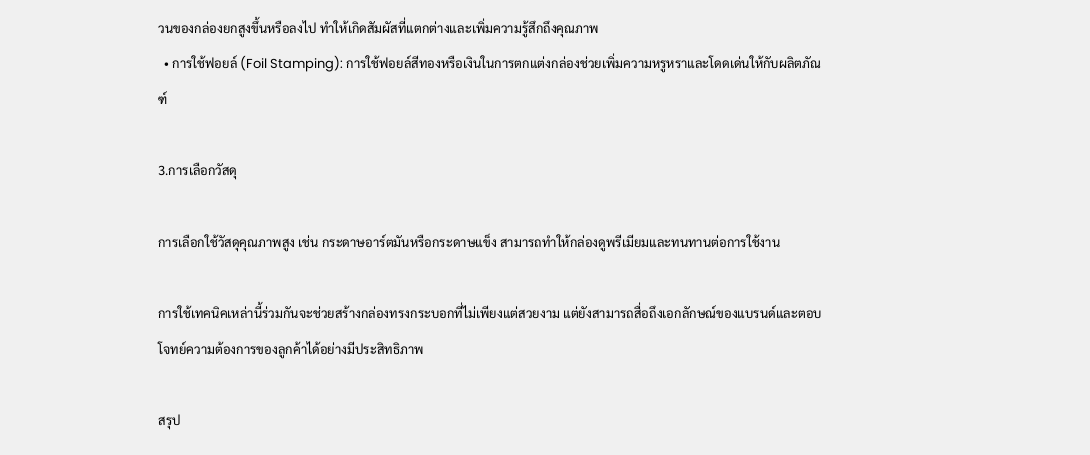วนของกล่องยกสูงขึ้นหรือลงไป ทำให้เกิดสัมผัสที่แตกต่างและเพิ่มความรู้สึกถึงคุณภาพ
  • การใช้ฟอยล์ (Foil Stamping): การใช้ฟอยล์สีทองหรือเงินในการตกแต่งกล่องช่วยเพิ่มความหรูหราและโดดเด่นให้กับผลิตภัณฑ์

3.การเลือกวัสดุ

การเลือกใช้วัสดุคุณภาพสูง เช่น กระดาษอาร์ตมันหรือกระดาษแข็ง สามารถทำให้กล่องดูพรีเมียมและทนทานต่อการใช้งาน

การใช้เทคนิคเหล่านี้ร่วมกันจะช่วยสร้างกล่องทรงกระบอกที่ไม่เพียงแต่สวยงาม แต่ยังสามารถสื่อถึงเอกลักษณ์ของแบรนด์และตอบโจทย์ความต้องการของลูกค้าได้อย่างมีประสิทธิภาพ

สรุป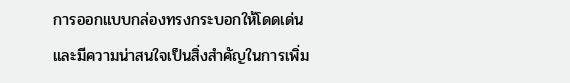การออกแบบกล่องทรงกระบอกให้โดดเด่นและมีความน่าสนใจเป็นสิ่งสำคัญในการเพิ่ม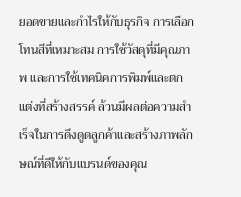ยอดขายและกำไรให้กับธุรกิจ การเลือกโทนสีที่เหมาะสม การใช้วัสดุที่มีคุณภาพ และการใช้เทคนิคการพิมพ์และตกแต่งที่สร้างสรรค์ ล้วนมีผลต่อความสำเร็จในการดึงดูดลูกค้าและสร้างภาพลักษณ์ที่ดีให้กับแบรนด์ของคุณ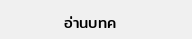อ่านบทค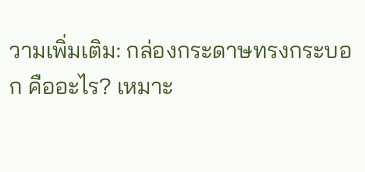วามเพิ่มเติม: กล่องกระดาษทรงกระบอก คืออะไร? เหมาะ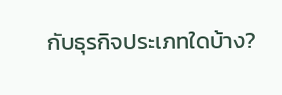กับธุรกิจประเภทใดบ้าง?